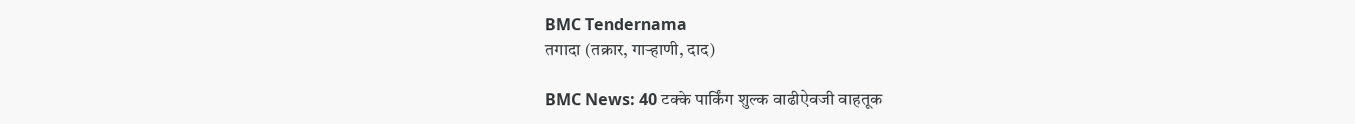BMC Tendernama
तगादा (तक्रार, गाऱ्हाणी, दाद)

BMC News: 40 टक्के पार्किंग शुल्क वाढीऐवजी वाहतूक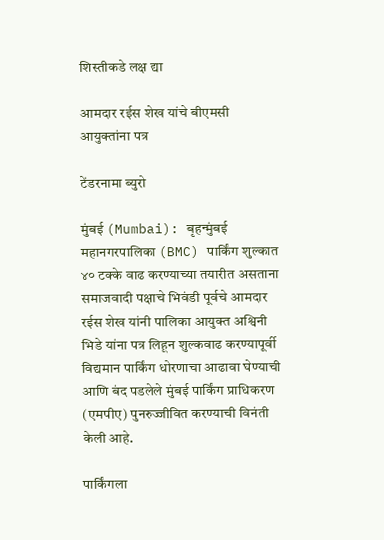शिस्तीकडे लक्ष द्या

आमदार रईस शेख यांचे बीएमसी आयुक्तांना पत्र

टेंडरनामा ब्युरो

मुंबई (Mumbai): बृहन्मुंबई महानगरपालिका (BMC) पार्किंग शुल्कात ४० टक्के वाढ करण्याच्या तयारीत असताना समाजवादी पक्षाचे भिवंडी पूर्वचे आमदार रईस शेख यांनी पालिका आयुक्त अश्विनी भिडे यांना पत्र लिहून शुल्कवाढ करण्यापूर्वी विद्यमान पार्किंग धोरणाचा आढावा घेण्याची आणि बंद पडलेले मुंबई पार्किंग प्राधिकरण (एमपीए) पुनरुज्जीवित करण्याची विनंती केली आहे.

पार्किंगला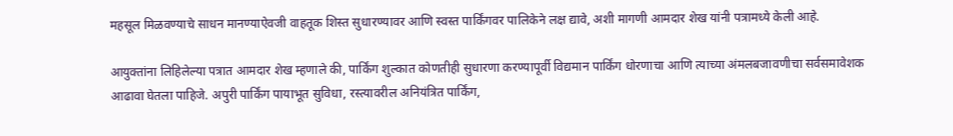महसूल मिळवण्याचे साधन मानण्याऐवजी वाहतूक शिस्त सुधारण्यावर आणि स्वस्त पार्किंगवर पालिकेने लक्ष द्यावे, अशी मागणी आमदार शेख यांनी पत्रामध्ये केली आहे.

आयुक्तांना लिहिलेल्या पत्रात आमदार शेख म्हणाले की, पार्किंग शुल्कात कोणतीही सुधारणा करण्यापूर्वी विद्यमान पार्किंग धोरणाचा आणि त्याच्या अंमलबजावणीचा सर्वसमावेशक आढावा घेतला पाहिजे. अपुरी पार्किंग पायाभूत सुविधा, रस्त्यावरील अनियंत्रित पार्किंग,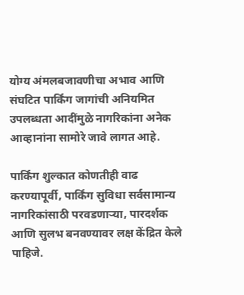योग्य अंमलबजावणीचा अभाव आणि संघटित पार्किंग जागांची अनियमित उपलब्धता आदींमुळे नागरिकांना अनेक आव्हानांना सामोरे जावे लागत आहे.

पार्किंग शुल्कात कोणतीही वाढ करण्यापूर्वी, पार्किंग सुविधा सर्वसामान्य नागरिकांसाठी परवडणाऱ्या, पारदर्शक आणि सुलभ बनवण्यावर लक्ष केंद्रित केले पाहिजे.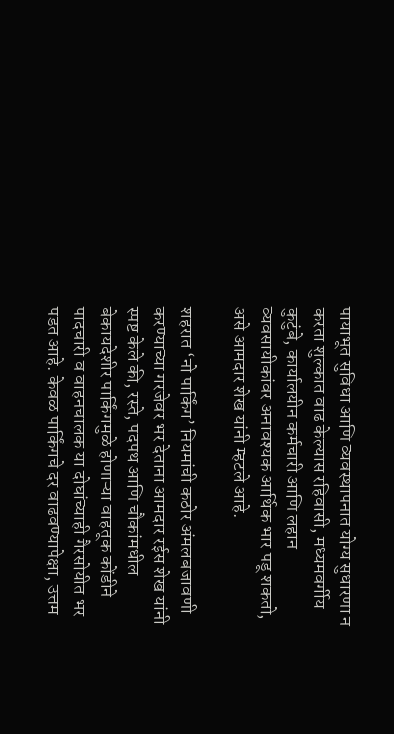पायाभूत सुविधा आणि व्यवस्थापनात योग्य सुधारणा न करता शुल्कात वाढ केल्यास रहिवासी, मध्यमवर्गीय कुटुंबे, कार्यालयीन कर्मचारी आणि लहान व्यवसायीकांवर अनावश्यक आर्थिक भार पडू शकतो, असे आमदार शेख यांनी म्हटले आहे.

शहरात ‘नो पार्किंग’ नियमांची कठोर अंमलबजावणी करण्याच्या गरजेवर भर देताना आमदार रईस शेख यांनी स्पष्ट केले की, रस्ते, पदपथ आणि चौकांमधील बेकायदेशीर पार्किंगमुळे होणाऱ्या वाहतूक कोंडीने पादचारी व वाहनचालक या दोघांच्याही गैरसोयीत भर पडत आहे. केवळ पार्किंगचे दर वाढवण्यापेक्षा, उत्तम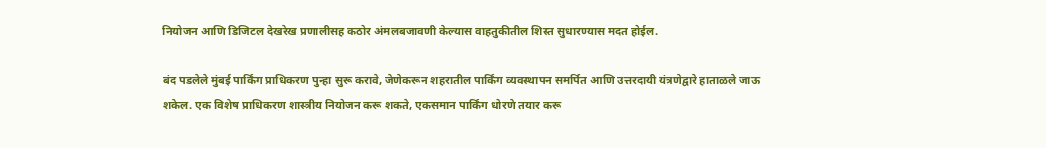नियोजन आणि डिजिटल देखरेख प्रणालीसह कठोर अंमलबजावणी केल्यास वाहतुकीतील शिस्त सुधारण्यास मदत होईल.

बंद पडलेले मुंबई पार्किंग प्राधिकरण पुन्हा सुरू करावे, जेणेकरून शहरातील पार्किंग व्यवस्थापन समर्पित आणि उत्तरदायी यंत्रणेद्वारे हाताळले जाऊ शकेल. एक विशेष प्राधिकरण शास्त्रीय नियोजन करू शकते, एकसमान पार्किंग धोरणे तयार करू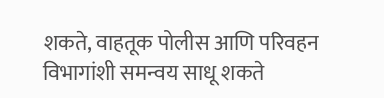शकते, वाहतूक पोलीस आणि परिवहन विभागांशी समन्वय साधू शकते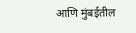आणि मुंबईतील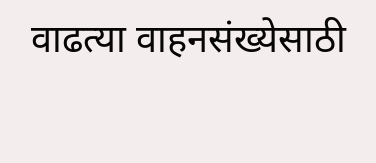वाढत्या वाहनसंख्येसाठी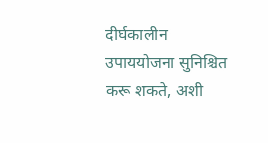दीर्घकालीन उपाययोजना सुनिश्चित करू शकते, अशी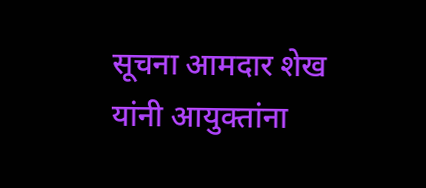सूचना आमदार शेख यांनी आयुक्तांना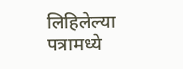लिहिलेल्या पत्रामध्ये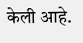केली आहे.